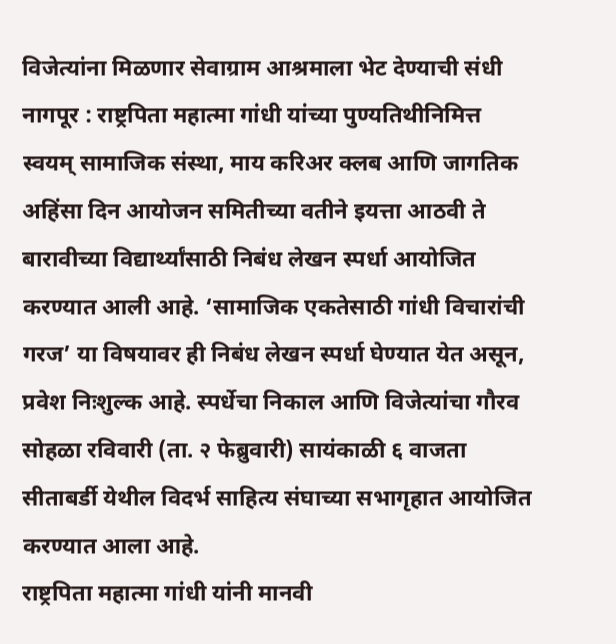विजेत्यांना मिळणार सेवाग्राम आश्रमाला भेट देण्याची संधी
नागपूर : राष्ट्रपिता महात्मा गांधी यांच्या पुण्यतिथीनिमित्त स्वयम् सामाजिक संस्था, माय करिअर क्लब आणि जागतिक अहिंसा दिन आयोजन समितीच्या वतीने इयत्ता आठवी ते बारावीच्या विद्यार्थ्यांसाठी निबंध लेखन स्पर्धा आयोजित करण्यात आली आहे. ‘सामाजिक एकतेसाठी गांधी विचारांची गरज’ या विषयावर ही निबंध लेखन स्पर्धा घेण्यात येत असून, प्रवेश निःशुल्क आहे. स्पर्धेचा निकाल आणि विजेत्यांचा गौरव सोहळा रविवारी (ता. २ फेब्रुवारी) सायंकाळी ६ वाजता सीताबर्डी येथील विदर्भ साहित्य संघाच्या सभागृहात आयोजित करण्यात आला आहे.
राष्ट्रपिता महात्मा गांधी यांनी मानवी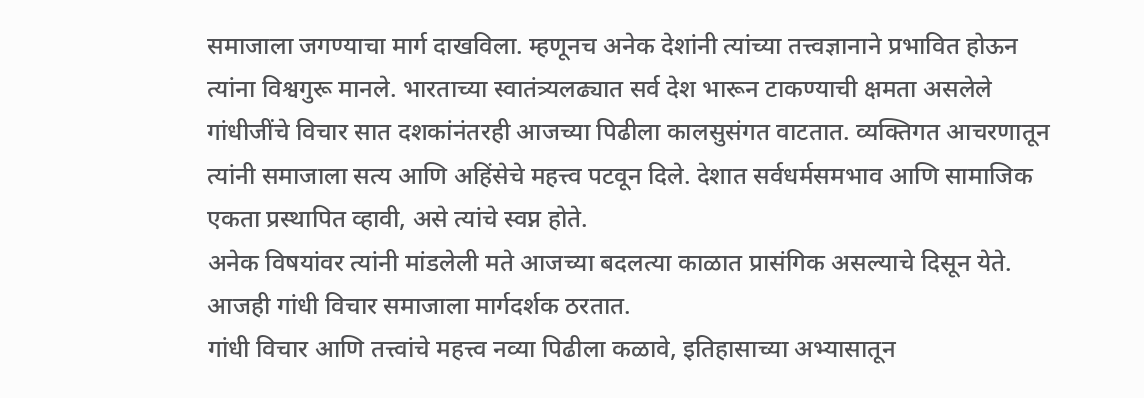समाजाला जगण्याचा मार्ग दाखविला. म्हणूनच अनेक देशांनी त्यांच्या तत्त्वज्ञानाने प्रभावित होऊन त्यांना विश्वगुरू मानले. भारताच्या स्वातंत्र्यलढ्यात सर्व देश भारून टाकण्याची क्षमता असलेले गांधीजींचे विचार सात दशकांनंतरही आजच्या पिढीला कालसुसंगत वाटतात. व्यक्तिगत आचरणातून त्यांनी समाजाला सत्य आणि अहिंसेचे महत्त्व पटवून दिले. देशात सर्वधर्मसमभाव आणि सामाजिक एकता प्रस्थापित व्हावी, असे त्यांचे स्वप्न होते.
अनेक विषयांवर त्यांनी मांडलेली मते आजच्या बदलत्या काळात प्रासंगिक असल्याचे दिसून येते. आजही गांधी विचार समाजाला मार्गदर्शक ठरतात.
गांधी विचार आणि तत्त्वांचे महत्त्व नव्या पिढीला कळावे, इतिहासाच्या अभ्यासातून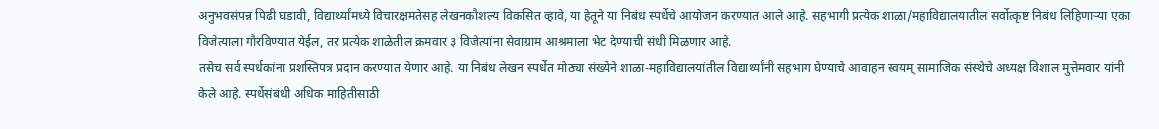अनुभवसंपन्न पिढी घडावी, विद्यार्थ्यांमध्ये विचारक्षमतेसह लेखनकौशल्य विकसित व्हावे, या हेतूने या निबंध स्पर्धेचे आयोजन करण्यात आले आहे. सहभागी प्रत्येक शाळा/महाविद्यालयातील सर्वोत्कृष्ट निबंध लिहिणाऱ्या एका विजेत्याला गौरविण्यात येईल, तर प्रत्येक शाळेतील क्रमवार ३ विजेत्यांना सेवाग्राम आश्रमाला भेट देण्याची संधी मिळणार आहे.
तसेच सर्व स्पर्धकांना प्रशस्तिपत्र प्रदान करण्यात येणार आहे. या निबंध लेखन स्पर्धेत मोठ्या संख्येने शाळा-महाविद्यालयांतील विद्यार्थ्यांनी सहभाग घेण्याचे आवाहन स्वयम् सामाजिक संस्थेचे अध्यक्ष विशाल मुत्तेमवार यांनी केले आहे. स्पर्धेसंबंधी अधिक माहितीसाठी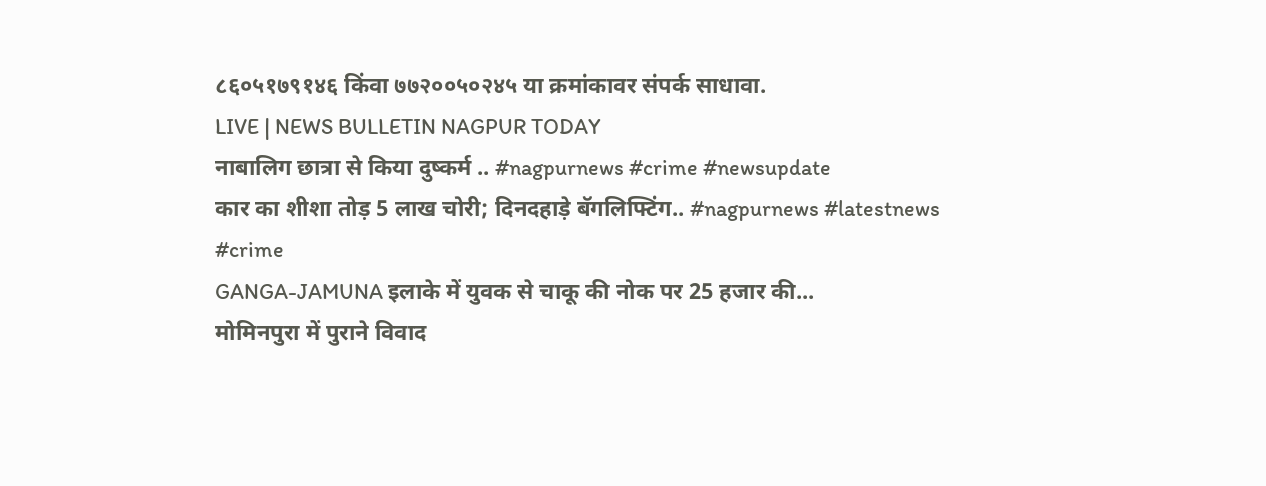८६०५१७९१४६ किंवा ७७२००५०२४५ या क्रमांकावर संपर्क साधावा.
LIVE | NEWS BULLETIN NAGPUR TODAY
नाबालिग छात्रा से किया दुष्कर्म .. #nagpurnews #crime #newsupdate
कार का शीशा तोड़ 5 लाख चोरी; दिनदहाड़े बॅगलिफ्टिंग.. #nagpurnews #latestnews #crime
GANGA-JAMUNA इलाके में युवक से चाकू की नोक पर 25 हजार की...
मोमिनपुरा में पुराने विवाद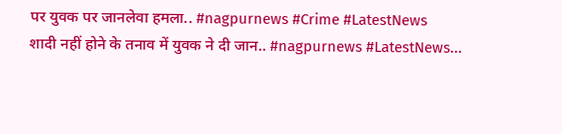पर युवक पर जानलेवा हमला.. #nagpurnews #Crime #LatestNews
शादी नहीं होने के तनाव में युवक ने दी जान.. #nagpurnews #LatestNews...